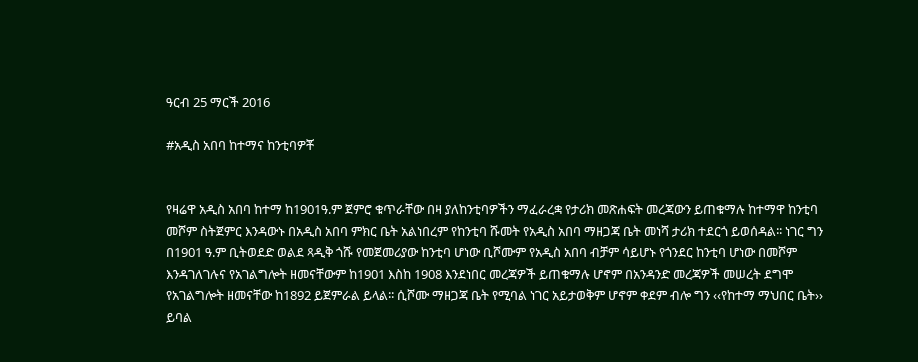ዓርብ 25 ማርች 2016

#አዲስ አበባ ከተማና ከንቲባዎቾ


የዛሬዋ አዲስ አበባ ከተማ ከ1901ዓ.ም ጀምሮ ቁጥራቸው በዛ ያለከንቲባዎችን ማፈራረቋ የታሪክ መጽሐፍት መረጃውን ይጠቁማሉ ከተማዋ ከንቲባ መሾም ስትጀምር እንዳውኑ በአዲስ አበባ ምክር ቤት አልነበረም የከንቲባ ሹመት የአዲስ አበባ ማዘጋጃ ቤት መነሻ ታሪክ ተደርጎ ይወሰዳል፡፡ ነገር ግን በ1901 ዓ.ም ቢትወደድ ወልደ ጻዲቅ ጎሹ የመጀመሪያው ከንቲባ ሆነው ቢሾሙም የአዲስ አበባ ብቻም ሳይሆኑ የጎንደር ከንቲባ ሆነው በመሾም እንዳገለገሉና የአገልግሎት ዘመናቸውም ከ1901 እስከ 1908 እንደነበር መረጃዎች ይጠቁማሉ ሆኖም በአንዳንድ መረጃዎች መሠረት ደግሞ የአገልግሎት ዘመናቸው ከ1892 ይጀምራል ይላል፡፡ ሲሾሙ ማዘጋጃ ቤት የሚባል ነገር አይታወቅም ሆኖም ቀደም ብሎ ግን ‹‹የከተማ ማህበር ቤት›› ይባል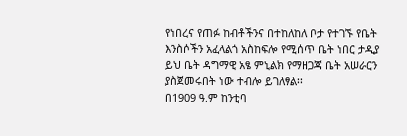የነበረና የጠፉ ከብቶችንና በተከለከለ ቦታ የተገኙ የቤት እንስሶችን አፈላልጎ አስከፍሎ የሚሰጥ ቤት ነበር ታዲያ ይህ ቤት ዳግማዊ አፄ ምኒልክ የማዘጋጃ ቤት አሠራርን ያስጀመሩበት ነው ተብሎ ይገለፃል፡፡
በ1909 ዓ.ም ከንቲባ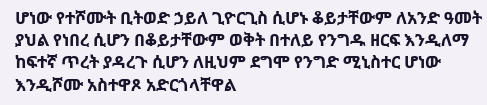ሆነው የተሾሙት ቢትወድ ኃይለ ጊዮርጊስ ሲሆኑ ቆይታቸውም ለአንድ ዓመት ያህል የነበረ ሲሆን በቆይታቸውም ወቅት በተለይ የንግዱ ዘርፍ እንዲለማ ከፍተኛ ጥረት ያዳረጉ ሲሆን ለዚህም ደግሞ የንግድ ሚኒስተር ሆነው እንዲሾሙ አስተዋጾ አድርጎላቸዋል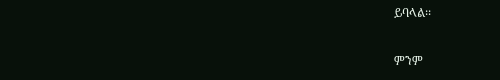ይባላል፡፡

ምንም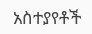አስተያየቶች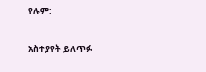የሉም:

አስተያየት ይለጥፉ